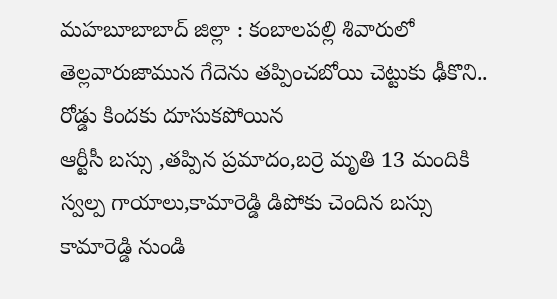మహబూబాబాద్ జిల్లా : కంబాలపల్లి శివారులో తెల్లవారుజామున గేదెను తప్పించబోయి చెట్టుకు ఢీకొని.. రోడ్డు కిందకు దూసుకపోయిన
ఆర్టీసీ బస్సు ,తప్పిన ప్రమాదం,బర్రె మృతి 13 మందికి స్వల్ప గాయాలు,కామారెడ్డి డిపోకు చెందిన బస్సు కామారెడ్డి నుండి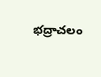భద్రాచలం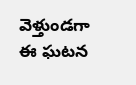వెళ్తుండగా ఈ ఘటన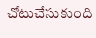చోటుచేసుకుంది